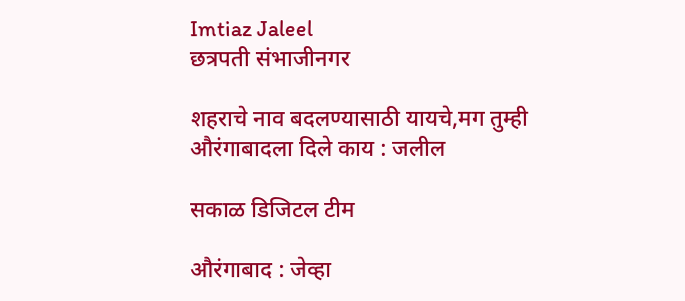Imtiaz Jaleel
छत्रपती संभाजीनगर

शहराचे नाव बदलण्यासाठी यायचे,मग तुम्ही औरंगाबादला दिले काय : जलील

सकाळ डिजिटल टीम

औरंगाबाद : जेव्हा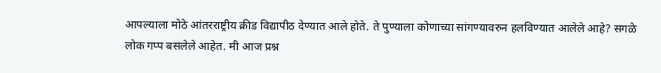आपल्याला मोठे आंतरराष्ट्रीय क्रीड विद्यापीठ देण्यात आले होते. ते पुण्याला कोणाच्या सांगण्यावरुन हलविण्यात आलेले आहे? सगळे लोक गप्प बसलेले आहेत. मी आज प्रश्न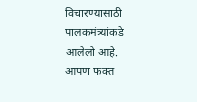विचारण्यासाठी पालकमंत्र्यांकडे आलेलो आहे. आपण फक्त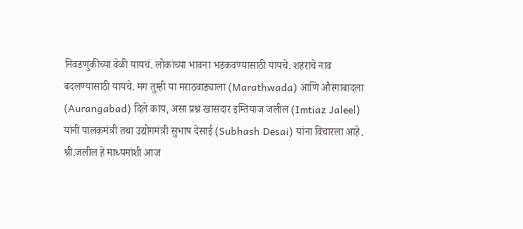निवडणुकीच्या वेळी यायचं. लोकांच्या भावना भडकवण्यासाठी यायचे. शहराचे नाव बदलण्यासाठी यायचे. मग तुम्ही या मराठवाड्याला (Marathwada) आणि औरंगाबादला (Aurangabad) दिले काय, असा प्रश्न खासदार इम्तियाज जलील (Imtiaz Jaleel) यांनी पालकमंत्री तथा उद्योगमंत्री सुभाष देसाई (Subhash Desai) यांना विचारला आहे. श्री.जलील हे माध्यमांशी आज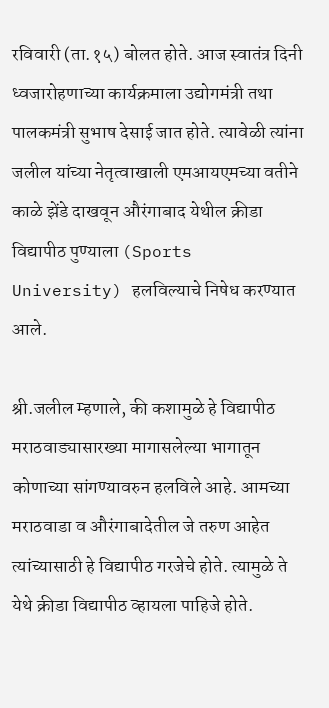रविवारी (ता.१५) बोलत होते. आज स्वातंत्र दिनी ध्वजारोहणाच्या कार्यक्रमाला उद्योगमंत्री तथा पालकमंत्री सुभाष देसाई जात होते. त्यावेळी त्यांना जलील यांच्या नेतृत्वाखाली एमआयएमच्या वतीने काळे झेंडे दाखवून औरंगाबाद येथील क्रीडा विद्यापीठ पुण्याला (Sports University) हलविल्याचे निषेध करण्यात आले.

श्री.जलील म्हणाले, की कशामुळे हे विद्यापीठ मराठवाड्यासारख्या मागासलेल्या भागातून कोणाच्या सांगण्यावरुन हलविले आहे. आमच्या मराठवाडा व औरंगाबादेतील जे तरुण आहेत त्यांच्यासाठी हे विद्यापीठ गरजेचे होते. त्यामुळे ते येथे क्रीडा विद्यापीठ व्हायला पाहिजे होते.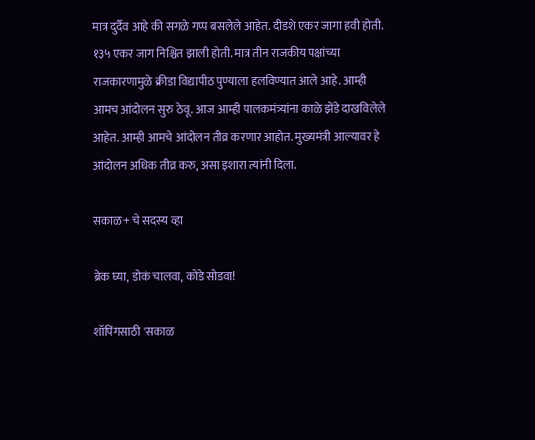मात्र दुर्दैव आहे की सगळे गप्प बसलेले आहेत. दीडशे एकर जागा हवी होती. १३५ एकर जाग निश्चित झाली होती. मात्र तीन राजकीय पक्षांच्या राजकारणामुळे क्रीडा विद्यापीठ पुण्याला हलविण्यात आले आहे. आम्ही आमच आंदोलन सुरु ठेवू. आज आम्ही पालकमंत्र्यांना काळे झेंडे दाखविलेले आहेत. आम्ही आमचे आंदोलन तीव्र करणार आहोत. मुख्यमंत्री आल्यावर हे आंदोलन अधिक तीव्र करु, असा इशारा त्यांनी दिला.

सकाळ+ चे सदस्य व्हा

ब्रेक घ्या, डोकं चालवा, कोडे सोडवा!

शॉपिंगसाठी 'सकाळ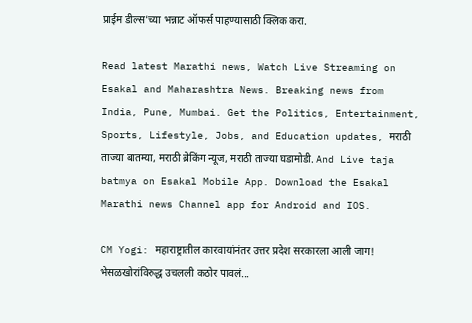प्राईम डील्स'च्या भन्नाट ऑफर्स पाहण्यासाठी क्लिक करा.

Read latest Marathi news, Watch Live Streaming on Esakal and Maharashtra News. Breaking news from India, Pune, Mumbai. Get the Politics, Entertainment, Sports, Lifestyle, Jobs, and Education updates, मराठी ताज्या बातम्या, मराठी ब्रेकिंग न्यूज, मराठी ताज्या घडामोडी. And Live taja batmya on Esakal Mobile App. Download the Esakal Marathi news Channel app for Android and IOS.

CM Yogi: महाराष्ट्रातील कारवायांनंतर उत्तर प्रदेश सरकारला आली जाग! भेसळखोरांविरुद्ध उचलली कठोर पावलं...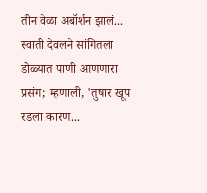तीन वेळा अबॉर्शन झालं... स्वाती देवलने सांगितला डोळ्यात पाणी आणणारा प्रसंग; म्हणाली, 'तुषार खूप रडला कारण...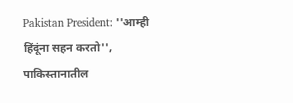Pakistan President: ''आम्ही हिंदूंना सहन करतो'', पाकिस्तानातील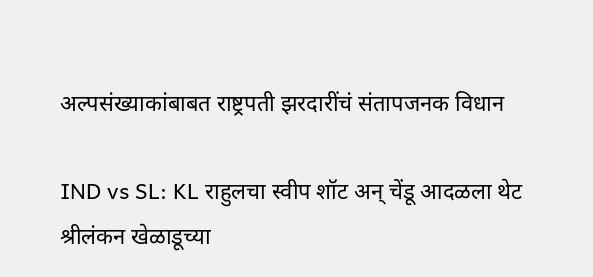अल्पसंख्याकांबाबत राष्ट्रपती झरदारींचं संतापजनक विधान

IND vs SL: KL राहुलचा स्वीप शॉट अन् चेंडू आदळला थेट श्रीलंकन खेळाडूच्या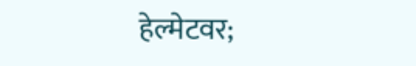हेल्मेटवर;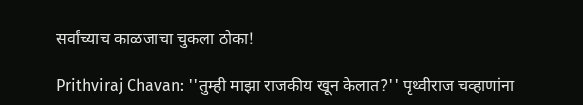सर्वांच्याच काळजाचा चुकला ठोका!

Prithviraj Chavan: ''तुम्ही माझा राजकीय खून केलात?'' पृथ्वीराज चव्हाणांना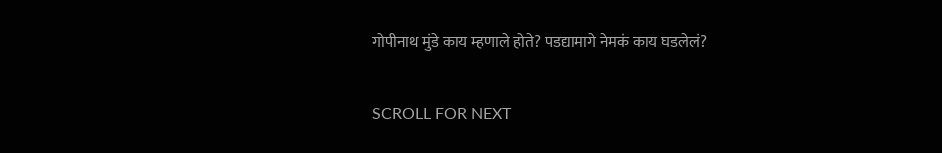गोपीनाथ मुंडे काय म्हणाले होते? पडद्यामागे नेमकं काय घडलेलं?

SCROLL FOR NEXT